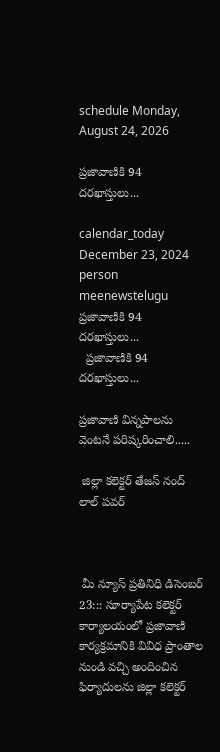schedule Monday, August 24, 2026

ప్రజావాణికి 94 దరఖాస్తులు...

calendar_today December 23, 2024
person meenewstelugu
ప్రజావాణికి 94 దరఖాస్తులు...
  ప్రజావాణికి 94 దరఖాస్తులు...

ప్రజావాణి విన్నపాలను వెంటనే పరిష్కరించాలి.....

 జిల్లా కలెక్టర్ తేజస్ నంద్ లాల్ పవర్



 మీ న్యూస్ ప్రతినిధి డిసెంబర్ 23::: సూర్యాపేట కలెక్టర్ కార్యాలయంలో ప్రజావాణి కార్యక్రమానికి వివిధ ప్రాంతాల నుండి వచ్చి అందించిన ఫిర్యాదులను జిల్లా కలెక్టర్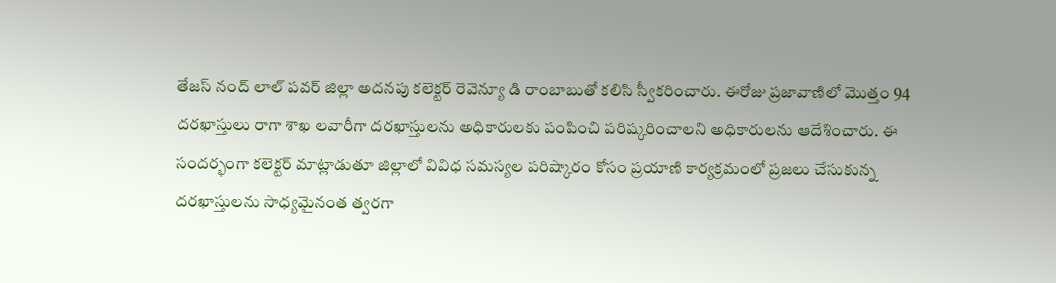తేజస్ నంద్ లాల్ పవర్ జిల్లా అదనపు కలెక్టర్ రెవెన్యూ డి రాంబాబుతో కలిసి స్వీకరించారు. ఈరోజు ప్రజావాణిలో మొత్తం 94 దరఖాస్తులు రాగా శాఖ లవారీగా దరఖాస్తులను అధికారులకు పంపించి పరిష్కరించాలని అధికారులను ఆదేశించారు. ఈ సందర్భంగా కలెక్టర్ మాట్లాడుతూ జిల్లాలో వివిధ సమస్యల పరిష్కారం కోసం ప్రయాణి కార్యక్రమంలో ప్రజలు చేసుకున్న దరఖాస్తులను సాధ్యమైనంత త్వరగా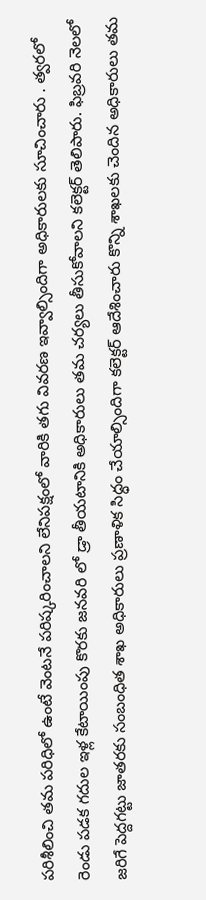పరిశీలించి తమ పరిధిలో ఉంటే వెంటనే పరిష్కరించాలని లేనిపక్షంలో వారికి తగు వివరణ ఇవ్వాల్సిందిగా అధికారులకు సూచించారు . త్వరలో రెండు పడక గదుల ఇళ్ల కేటాయింపు కొరకు జనవరి లో డ్రా తీయటానికి అధికారులు తమ చర్యలు తీసుకోవాలని కలెక్టర్ తెలిపారు. ఫిబ్రవరి నెలలో జరిగే పెద్దగట్టు జాతరకు సంబంధిత శాఖ అధికారులు ప్రణాళిక సిద్ధం చేయాల్సిందిగా కలెక్టర్ ఆదేశించారు కొన్ని శాఖలకు చెందిన అధికారులు తమ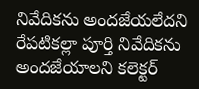నివేదికను అందజేయలేదని రేపటికల్లా పూర్తి నివేదికను అందజేయాలని కలెక్టర్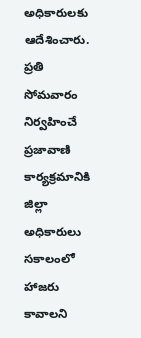అధికారులకు ఆదేశించారు. ప్రతి సోమవారం నిర్వహించే ప్రజావాణి కార్యక్రమానికి జిల్లా అధికారులు సకాలంలో హాజరు కావాలని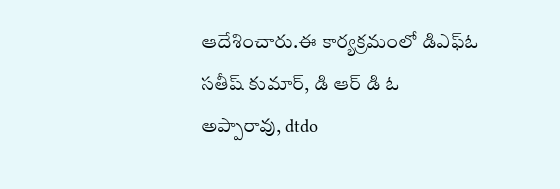ఆదేశించారు.ఈ కార్యక్రమంలో డిఎఫ్ఓ సతీష్ కుమార్, డి ఆర్ డి ఓ అప్పారావు, dtdo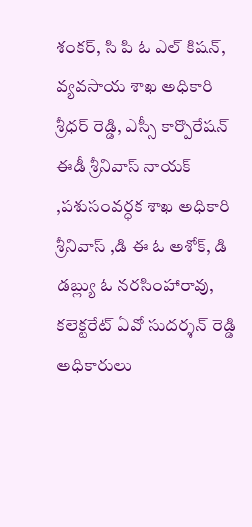శంకర్, సి పి ఓ ఎల్ కిషన్, వ్యవసాయ శాఖ అధికారి శ్రీధర్ రెడ్డి, ఎస్సీ కార్పొరేషన్ ఈడీ శ్రీనివాస్ నాయక్ ,పశుసంవర్ధక శాఖ అధికారి శ్రీనివాస్ ,డి ఈ ఓ అశోక్, డి డబ్ల్యు ఓ నరసింహారావు, కలెక్టరేట్ ఏవో సుదర్శన్ రెడ్డి అధికారులు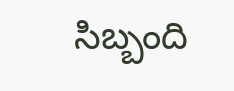సిబ్బంది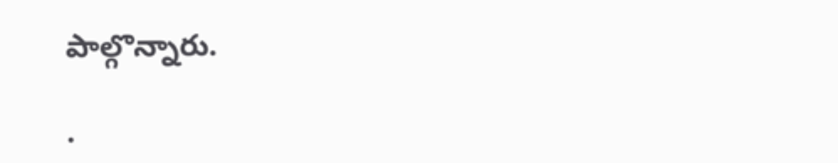పాల్గొన్నారు.

.